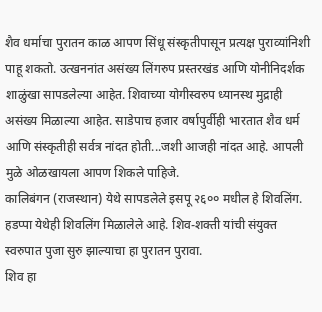शैव धर्माचा पुरातन काळ आपण सिंधू संस्कृतीपासून प्रत्यक्ष पुराव्यांनिशी पाहू शकतो. उत्खननांत असंख्य लिंगरुप प्रस्तरखंड आणि योनीनिदर्शक शाळुंखा सापडलेल्या आहेत. शिवाच्या योगीस्वरुप ध्यानस्थ मुद्राही असंख्य मिळाल्या आहेत. साडेपाच हजार वर्षापुर्वीही भारतात शैव धर्म आणि संस्कृतीही सर्वत्र नांदत होती...जशी आजही नांदत आहे. आपली मुळे ओळखायला आपण शिकले पाहिजे.
कालिबंगन (राजस्थान) येथे सापडलेले इसपू २६०० मधील हे शिवलिंग. हडप्पा येथेही शिवलिंग मिळालेले आहे. शिव-शक्ती यांची संयुक्त स्वरुपात पुजा सुरु झाल्याचा हा पुरातन पुरावा.
शिव हा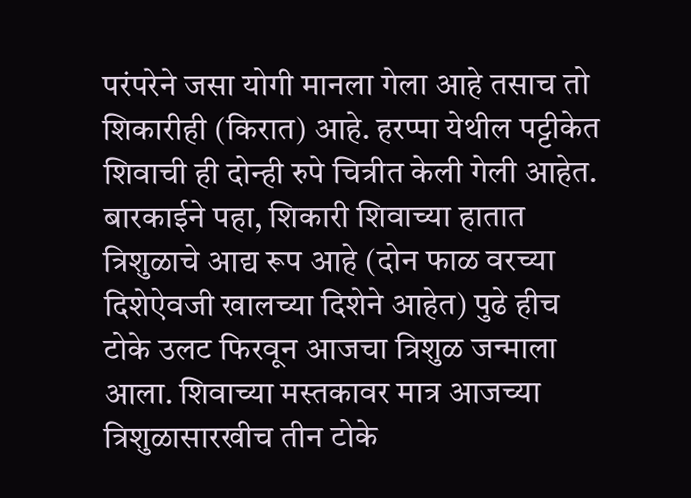परंपरेने जसा योगी मानला गेला आहे तसाच तो शिकारीही (किरात) आहे. हरप्पा येथील पट्टीकेत शिवाची ही दोन्ही रुपे चित्रीत केली गेली आहेत. बारकाईने पहा, शिकारी शिवाच्या हातात त्रिशुळाचे आद्य रूप आहे (दोन फाळ वरच्या दिशेऐवजी खालच्या दिशेने आहेत) पुढे हीच टोके उलट फिरवून आजचा त्रिशुळ जन्माला आला. शिवाच्या मस्तकावर मात्र आजच्या त्रिशुळासारखीच तीन टोके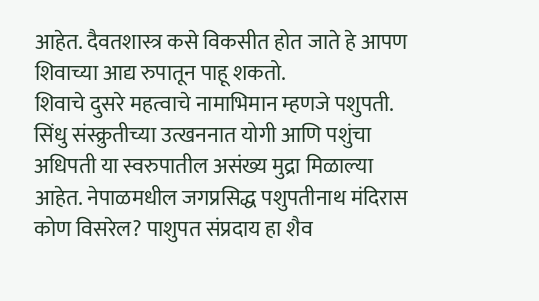आहेत. दैवतशास्त्र कसे विकसीत होत जाते हे आपण शिवाच्या आद्य रुपातून पाहू शकतो.
शिवाचे दुसरे महत्वाचे नामाभिमान म्हणजे पशुपती. सिंधु संस्क्रुतीच्या उत्खननात योगी आणि पशुंचा अधिपती या स्वरुपातील असंख्य मुद्रा मिळाल्या आहेत. नेपाळमधील जगप्रसिद्ध पशुपतीनाथ मंदिरास कोण विसरेल? पाशुपत संप्रदाय हा शैव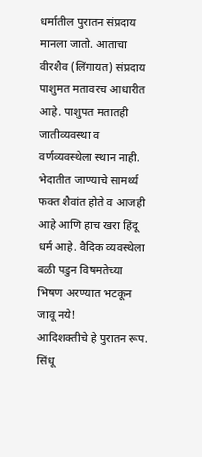धर्मातील पुरातन संप्रदाय मानला जातो. आताचा वीरशैव (लिंगायत) संप्रदाय पाशुमत मतावरच आधारीत आहे. पाशुपत मतातही जातीव्यवस्था व वर्णव्यवस्थेला स्थान नाही. भेदातीत जाण्याचे सामर्थ्य फक्त शैवांत होते व आजही आहे आणि हाच खरा हिंदू धर्म आहे. वैदिक व्यवस्थेला बळी पडुन विषमतेच्या भिषण अरण्यात भटकून जावू नये!
आदिशक्तीचे हे पुरातन रूप.
सिंधू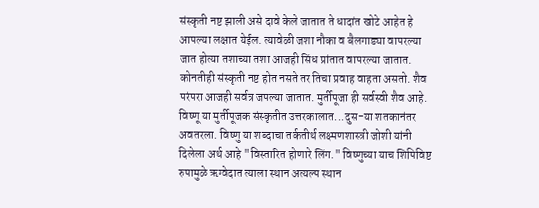संस्कृती नष्ट झाली असे दावे केले जातात ते धादांत खोटे आहेत हे आपल्या लक्षात येईल. त्यावेळी जशा नौका व बैलगाड्या वापरल्या जात होत्या तशाच्या तशा आजही सिंध प्रांतात वापरल्या जातात.
कोनतीही संस्कृती नष्ट होत नसते तर तिचा प्रवाह वाहता असतो. शैव परंपरा आजही सर्वत्र जपल्या जातात. मुर्तीपूजा ही सर्वस्वी शैव आहे. विष्णू या मुर्तीपूजक संस्कृतीत उत्तरकालात...दुस-या शतकानंतर अवतरला. विष्णु या शब्दाचा तर्कतीर्थ लक्ष्मणशास्त्री जोशी यांनी दिलेला अर्थ आहे "विस्तारित होणारे लिंग." विष्णुच्या याच शिपिविष्ट रुपामुळे ऋग्वेदात त्याला स्थान अत्यल्प स्थान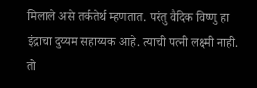मिलाले असे तर्कतेर्थ म्हणतात. परंतु वैदिक विष्णु हा इंद्राचा दुय्यम सहाय्यक आहे. त्याची पत्नी लक्ष्मी नाही. तो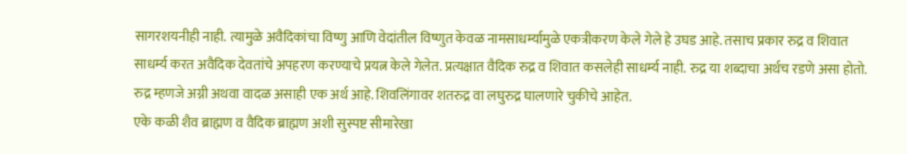सागरशयनीही नाही. त्यामुळे अवैदिकांचा विष्णु आणि वेदांतील विष्णुत केवळ नामसाधर्म्यामुळे एकत्रीकरण केले गेले हे उघड आहे. तसाच प्रकार रुद्र व शिवात साधर्म्य करत अवैदिक देवतांचे अपहरण करण्याचे प्रयत्न केले गेलेत. प्रत्यक्षात वैदिक रुद्र व शिवात कसलेही साधर्म्य नाही. रुद्र या शब्दाचा अर्थच रडणे असा होतो. रुद्र म्हणजे अग्नी अथवा वादळ असाही एक अर्थ आहे. शिवलिंगावर शतरुद्र वा लघुरुद्र घालणारे चुकीचे आहेत.
एके कळी शैव ब्राह्मण व वैदिक ब्राह्मण अशी सुस्पष्ट सीमारेखा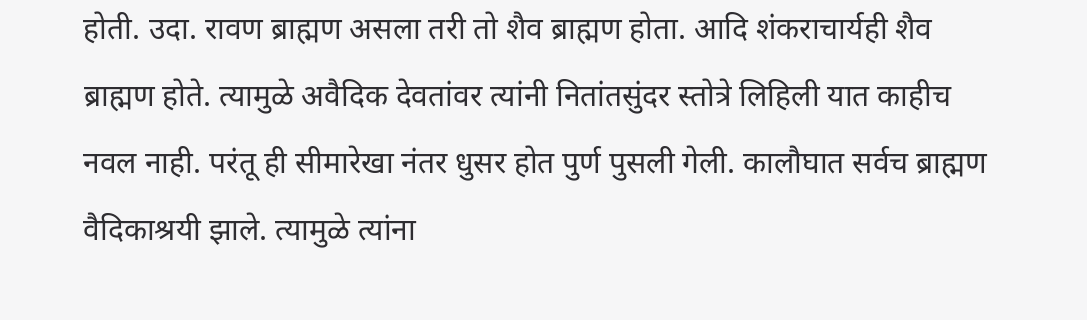होती. उदा. रावण ब्राह्मण असला तरी तो शैव ब्राह्मण होता. आदि शंकराचार्यही शैव ब्राह्मण होते. त्यामुळे अवैदिक देवतांवर त्यांनी नितांतसुंदर स्तोत्रे लिहिली यात काहीच नवल नाही. परंतू ही सीमारेखा नंतर धुसर होत पुर्ण पुसली गेली. कालौघात सर्वच ब्राह्मण वैदिकाश्रयी झाले. त्यामुळे त्यांना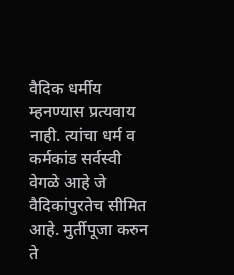वैदिक धर्मीय म्हनण्यास प्रत्यवाय नाही. त्यांचा धर्म व कर्मकांड सर्वस्वी वेगळे आहे जे वैदिकांपुरतेच सीमित आहे. मुर्तीपूजा करुन ते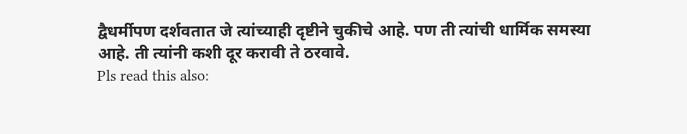द्वैधर्मीपण दर्शवतात जे त्यांच्याही दृष्टीने चुकीचे आहे. पण ती त्यांची धार्मिक समस्या आहे. ती त्यांनी कशी दूर करावी ते ठरवावे.
Pls read this also: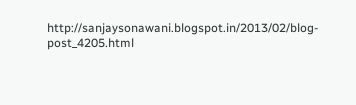http://sanjaysonawani.blogspot.in/2013/02/blog-post_4205.html